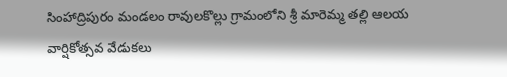సింహాద్రిపురం మండలం రావులకొల్లు గ్రామంలోని శ్రీ మారెమ్మ తల్లి ఆలయ వార్షికోత్సవ వేడుకలు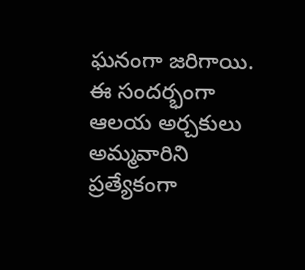ఘనంగా జరిగాయి. ఈ సందర్భంగా ఆలయ అర్చకులు అమ్మవారిని ప్రత్యేకంగా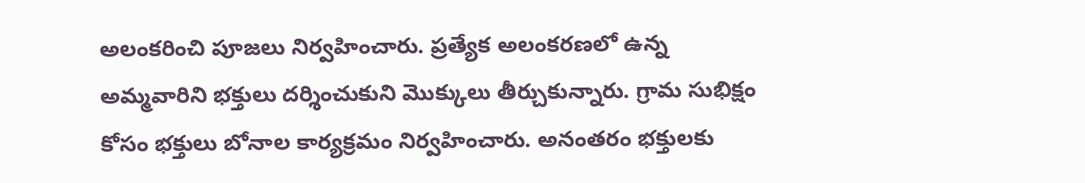అలంకరించి పూజలు నిర్వహించారు. ప్రత్యేక అలంకరణలో ఉన్న అమ్మవారిని భక్తులు దర్శించుకుని మొక్కులు తీర్చుకున్నారు. గ్రామ సుభిక్షం కోసం భక్తులు బోనాల కార్యక్రమం నిర్వహించారు. అనంతరం భక్తులకు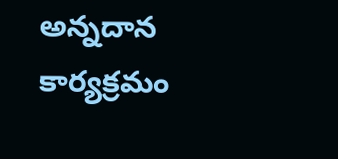అన్నదాన కార్యక్రమం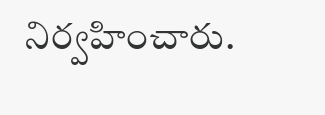నిర్వహించారు.